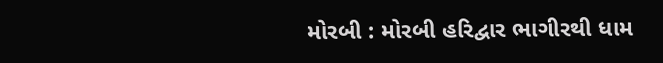મોરબી : મોરબી હરિદ્વાર ભાગીરથી ધામ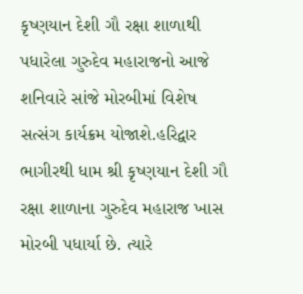કૃષ્ણયાન દેશી ગૌ રક્ષા શાળાથી પધારેલા ગુરુદેવ મહારાજનો આજે શનિવારે સાંજે મોરબીમાં વિશેષ સત્સંગ કાર્યક્રમ યોજાશે.હરિદ્વાર ભાગીરથી ધામ શ્રી કૃષ્ણયાન દેશી ગૌ રક્ષા શાળાના ગુરુદેવ મહારાજ ખાસ મોરબી પધાર્યા છે. ત્યારે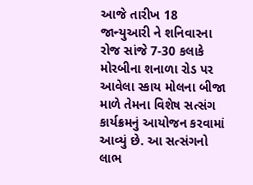આજે તારીખ 18 જાન્યુઆરી ને શનિવારના રોજ સાંજે 7-30 કલાકે મોરબીના શનાળા રોડ પર આવેલા સ્કાય મોલના બીજા માળે તેમના વિશેષ સત્સંગ કાર્યક્રમનું આયોજન કરવામાં આવ્યું છે. આ સત્સંગનો લાભ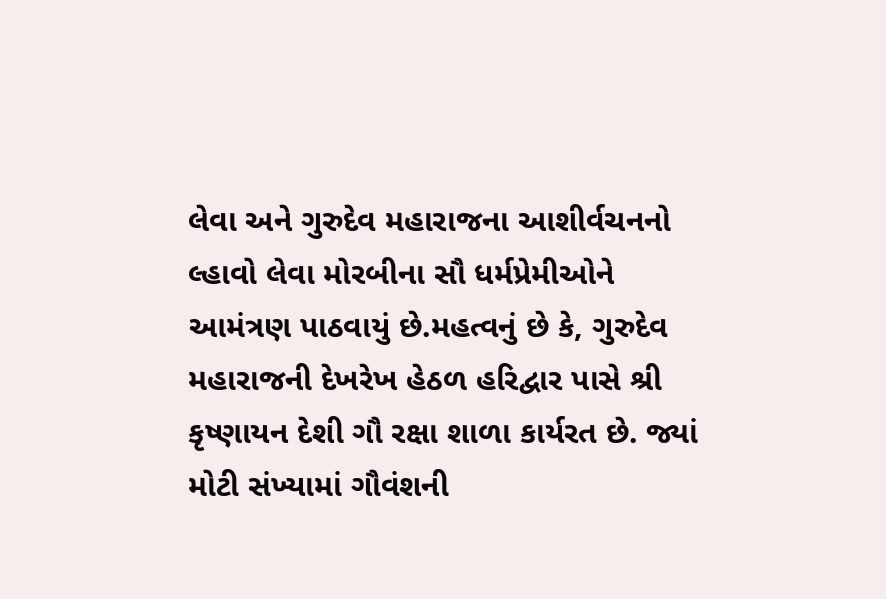લેવા અને ગુરુદેવ મહારાજના આશીર્વચનનો લ્હાવો લેવા મોરબીના સૌ ધર્મપ્રેમીઓને આમંત્રણ પાઠવાયું છે.મહત્વનું છે કે, ગુરુદેવ મહારાજની દેખરેખ હેઠળ હરિદ્વાર પાસે શ્રી કૃષ્ણાયન દેશી ગૌ રક્ષા શાળા કાર્યરત છે. જ્યાં મોટી સંખ્યામાં ગૌવંશની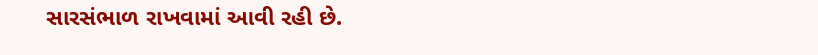સારસંભાળ રાખવામાં આવી રહી છે.